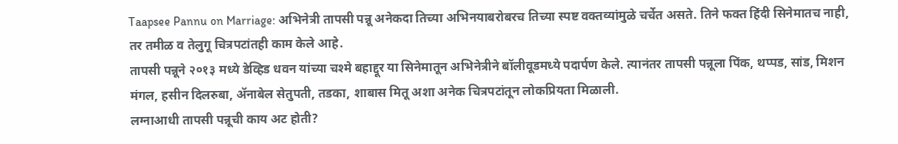Taapsee Pannu on Marriage: अभिनेत्री तापसी पन्नू अनेकदा तिच्या अभिनयाबरोबरच तिच्या स्पष्ट वक्तव्यांमुळे चर्चेत असते. तिने फक्त हिंदी सिनेमातच नाही, तर तमीळ व तेलुगू चित्रपटांतही काम केले आहे.
तापसी पन्नूने २०१३ मध्ये डेव्हिड धवन यांच्या चश्मे बहाद्दूर या सिनेमातून अभिनेत्रीने बॉलीवूडमध्ये पदार्पण केले. त्यानंतर तापसी पन्नूला पिंक, थप्पड, सांड, मिशन मंगल, हसीन दिलरुबा, ॲनाबेल सेतुपती, तडका, शाबास मितू अशा अनेक चित्रपटांतून लोकप्रियता मिळाली.
लग्नाआधी तापसी पन्नूची काय अट होती?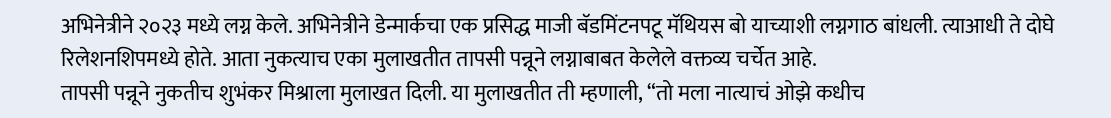अभिनेत्रीने २०२३ मध्ये लग्न केले. अभिनेत्रीने डेन्मार्कचा एक प्रसिद्ध माजी बॅडमिंटनपटू मॅथियस बो याच्याशी लग्नगाठ बांधली. त्याआधी ते दोघे रिलेशनशिपमध्ये होते. आता नुकत्याच एका मुलाखतीत तापसी पन्नूने लग्नाबाबत केलेले वक्तव्य चर्चेत आहे.
तापसी पन्नूने नुकतीच शुभंकर मिश्राला मुलाखत दिली. या मुलाखतीत ती म्हणाली, “तो मला नात्याचं ओझे कधीच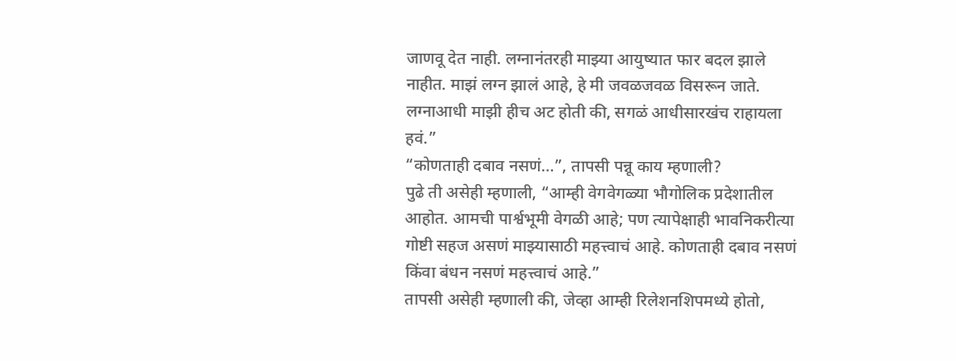जाणवू देत नाही. लग्नानंतरही माझ्या आयुष्यात फार बदल झाले नाहीत. माझं लग्न झालं आहे, हे मी जवळजवळ विसरून जाते. लग्नाआधी माझी हीच अट होती की, सगळं आधीसारखंच राहायला हवं.”
“कोणताही दबाव नसणं…”, तापसी पन्नू काय म्हणाली?
पुढे ती असेही म्हणाली, “आम्ही वेगवेगळ्या भौगोलिक प्रदेशातील आहोत. आमची पार्श्वभूमी वेगळी आहे; पण त्यापेक्षाही भावनिकरीत्या गोष्टी सहज असणं माझ्यासाठी महत्त्वाचं आहे. कोणताही दबाव नसणं किंवा बंधन नसणं महत्त्वाचं आहे.”
तापसी असेही म्हणाली की, जेव्हा आम्ही रिलेशनशिपमध्ये होतो,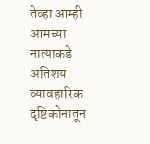तेव्हा आम्ही आमच्या नात्याकडे अतिशय व्यावहारिक दृष्टिकोनातून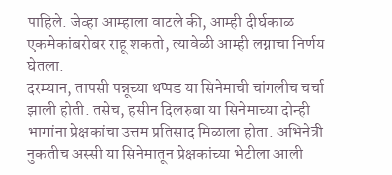पाहिले. जेव्हा आम्हाला वाटले की, आम्ही दीर्घकाळ एकमेकांबरोबर राहू शकतो, त्यावेळी आम्ही लग्नाचा निर्णय घेतला.
दरम्यान, तापसी पन्नूच्या थप्पड या सिनेमाची चांगलीच चर्चा झाली होती. तसेच, हसीन दिलरुबा या सिनेमाच्या दोन्ही भागांना प्रेक्षकांचा उत्तम प्रतिसाद मिळाला होता. अभिनेत्री नुकतीच अस्सी या सिनेमातून प्रेक्षकांच्या भेटीला आली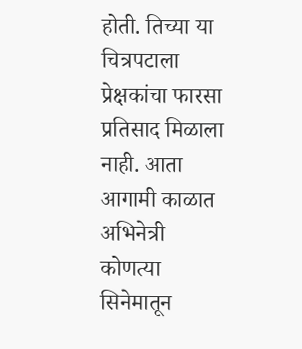होती. तिच्या या चित्रपटाला प्रेक्षकांचा फारसा प्रतिसाद मिळाला नाही. आता आगामी काळात अभिनेत्री कोणत्या सिनेमातून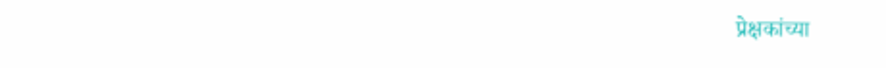प्रेक्षकांच्या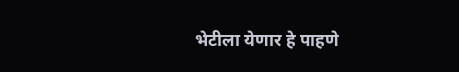भेटीला येणार हे पाहणे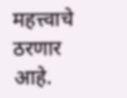महत्त्वाचे ठरणार आहे.